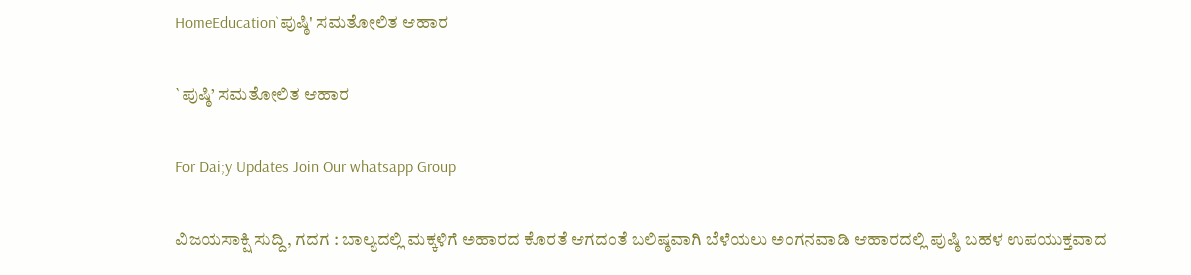HomeEducation`ಪುಷ್ಠಿ' ಸಮತೋಲಿತ ಆಹಾರ

`ಪುಷ್ಠಿ’ ಸಮತೋಲಿತ ಆಹಾರ

For Dai;y Updates Join Our whatsapp Group

ವಿಜಯಸಾಕ್ಷಿ ಸುದ್ದಿ, ಗದಗ : ಬಾಲ್ಯದಲ್ಲಿ ಮಕ್ಕಳಿಗೆ ಅಹಾರದ ಕೊರತೆ ಆಗದಂತೆ ಬಲಿಷ್ಠವಾಗಿ ಬೆಳೆಯಲು ಅಂಗನವಾಡಿ ಆಹಾರದಲ್ಲಿ ಪುಷ್ಠಿ ಬಹಳ ಉಪಯುಕ್ತವಾದ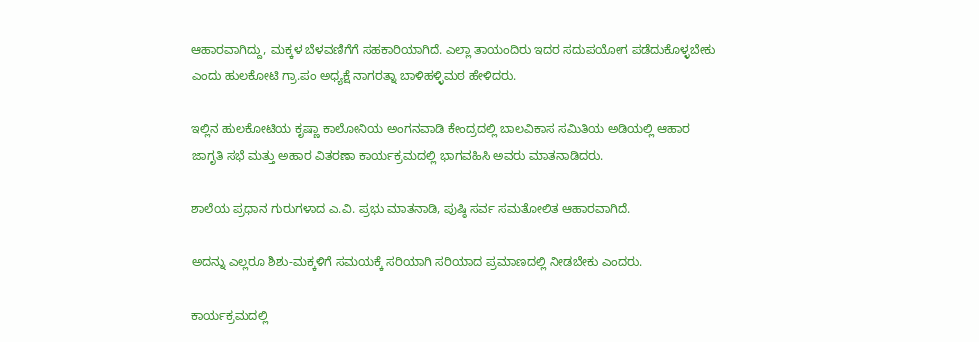ಆಹಾರವಾಗಿದ್ದು, ಮಕ್ಕಳ ಬೆಳವಣಿಗೆಗೆ ಸಹಕಾರಿಯಾಗಿದೆ. ಎಲ್ಲಾ ತಾಯಂದಿರು ಇದರ ಸದುಪಯೋಗ ಪಡೆದುಕೊಳ್ಳಬೇಕು ಎಂದು ಹುಲಕೋಟಿ ಗ್ರಾ.ಪಂ ಅಧ್ಯಕ್ಷೆ ನಾಗರತ್ನಾ ಬಾಳಿಹಳ್ಳಿಮಠ ಹೇಳಿದರು.

ಇಲ್ಲಿನ ಹುಲಕೋಟಿಯ ಕೃಷ್ಣಾ ಕಾಲೋನಿಯ ಅಂಗನವಾಡಿ ಕೇಂದ್ರದಲ್ಲಿ ಬಾಲವಿಕಾಸ ಸಮಿತಿಯ ಅಡಿಯಲ್ಲಿ ಆಹಾರ ಜಾಗೃತಿ ಸಭೆ ಮತ್ತು ಅಹಾರ ವಿತರಣಾ ಕಾರ್ಯಕ್ರಮದಲ್ಲಿ ಭಾಗವಹಿಸಿ ಅವರು ಮಾತನಾಡಿದರು.

ಶಾಲೆಯ ಪ್ರಧಾನ ಗುರುಗಳಾದ ಎ.ವಿ. ಪ್ರಭು ಮಾತನಾಡಿ, ಪುಷ್ಠಿ ಸರ್ವ ಸಮತೋಲಿತ ಆಹಾರವಾಗಿದೆ.

ಅದನ್ನು ಎಲ್ಲರೂ ಶಿಶು-ಮಕ್ಕಳಿಗೆ ಸಮಯಕ್ಕೆ ಸರಿಯಾಗಿ ಸರಿಯಾದ ಪ್ರಮಾಣದಲ್ಲಿ ನೀಡಬೇಕು ಎಂದರು.

ಕಾರ್ಯಕ್ರಮದಲ್ಲಿ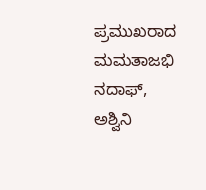ಪ್ರಮುಖರಾದ ಮಮತಾಜಭಿ ನದಾಫ್, ಅಶ್ವಿನಿ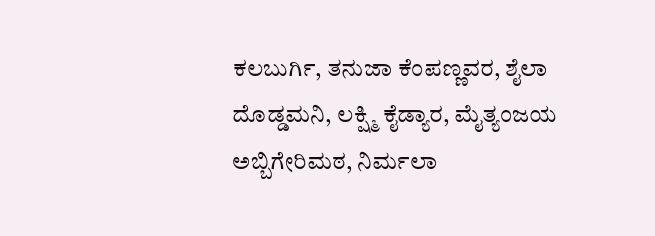ಕಲಬುರ್ಗಿ, ತನುಜಾ ಕೆಂಪಣ್ಣವರ, ಶೈಲಾ ದೊಡ್ಡಮನಿ, ಲಕ್ಷ್ಮಿ ಕೈಡ್ಯಾರ, ಮೈತ್ಯಂಜಯ ಅಬ್ಬಿಗೇರಿಮಠ, ನಿರ್ಮಲಾ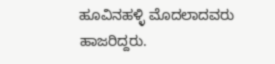ಹೂವಿನಹಳ್ಳಿ ಮೊದಲಾದವರು ಹಾಜರಿದ್ದರು.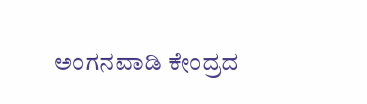ಅಂಗನವಾಡಿ ಕೇಂದ್ರದ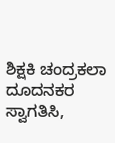ಶಿಕ್ಷಕಿ ಚಂದ್ರಕಲಾ ದೂದನಕರ ಸ್ವಾಗತಿಸಿ,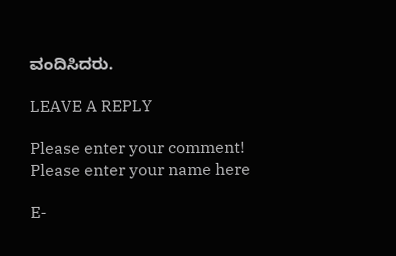ವಂದಿಸಿದರು.

LEAVE A REPLY

Please enter your comment!
Please enter your name here

E-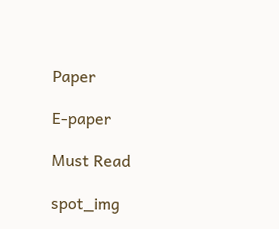Paper

E-paper

Must Read

spot_img